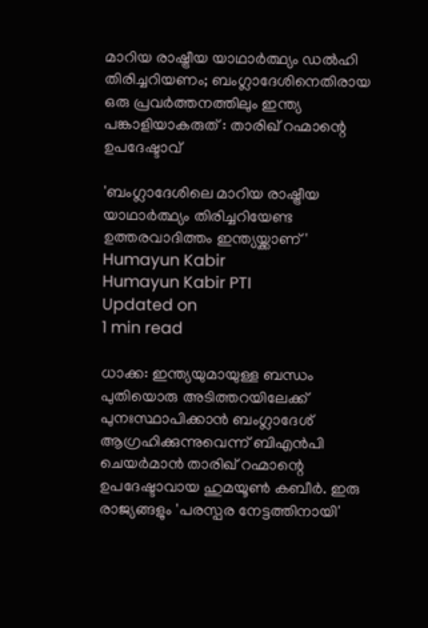മാറിയ രാഷ്ട്രീയ യാഥാര്‍ത്ഥ്യം ഡല്‍ഹി തിരിച്ചറിയണം; ബംഗ്ലാദേശിനെതിരായ ഒരു പ്രവര്‍ത്തനത്തിലും ഇന്ത്യ പങ്കാളിയാകരുത് : താരിഖ് റഹ്മാന്റെ ഉപദേഷ്ടാവ്

'ബംഗ്ലാദേശിലെ മാറിയ രാഷ്ട്രീയ യാഥാര്‍ത്ഥ്യം തിരിച്ചറിയേണ്ട ഉത്തരവാദിത്തം ഇന്ത്യയ്ക്കാണ്'
Humayun Kabir
Humayun Kabir PTI
Updated on
1 min read

ധാക്ക: ഇന്ത്യയുമായുള്ള ബന്ധം പുതിയൊരു അടിത്തറയിലേക്ക് പുനഃസ്ഥാപിക്കാന്‍ ബംഗ്ലാദേശ് ആഗ്രഹിക്കുന്നുവെന്ന് ബിഎന്‍പി ചെയര്‍മാന്‍ താരിഖ് റഹ്മാന്റെ ഉപദേഷ്ടാവായ ഹുമയൂണ്‍ കബീര്‍. ഇരു രാജ്യങ്ങളും 'പരസ്പര നേട്ടത്തിനായി'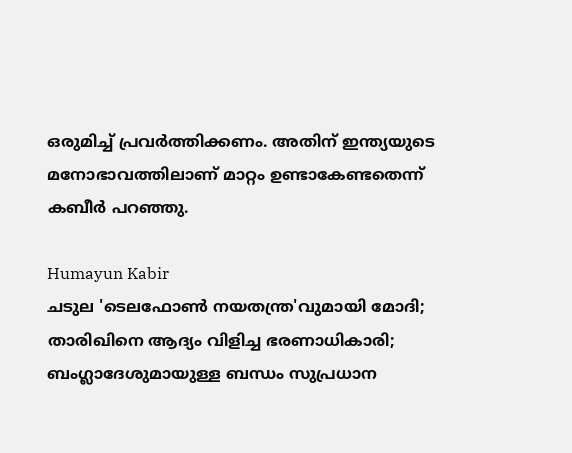ഒരുമിച്ച് പ്രവര്‍ത്തിക്കണം. അതിന് ഇന്ത്യയുടെ മനോഭാവത്തിലാണ് മാറ്റം ഉണ്ടാകേണ്ടതെന്ന് കബീര്‍ പറഞ്ഞു.

Humayun Kabir
ചടുല 'ടെലഫോണ്‍ നയതന്ത്ര'വുമായി മോദി; താരിഖിനെ ആദ്യം വിളിച്ച ഭരണാധികാരി; ബംഗ്ലാദേശുമായുള്ള ബന്ധം സുപ്രധാന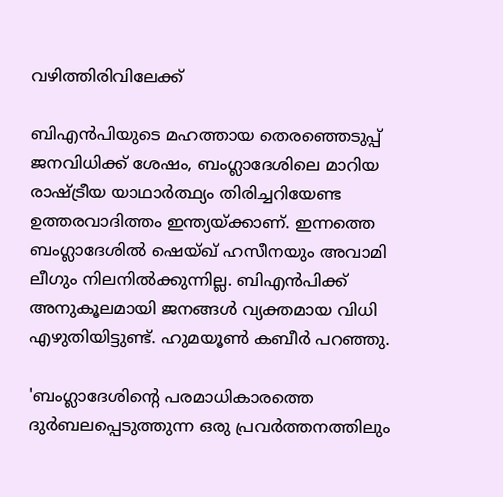വഴിത്തിരിവിലേക്ക്

ബിഎന്‍പിയുടെ മഹത്തായ തെരഞ്ഞെടുപ്പ് ജനവിധിക്ക് ശേഷം, ബംഗ്ലാദേശിലെ മാറിയ രാഷ്ട്രീയ യാഥാര്‍ത്ഥ്യം തിരിച്ചറിയേണ്ട ഉത്തരവാദിത്തം ഇന്ത്യയ്ക്കാണ്. ഇന്നത്തെ ബംഗ്ലാദേശില്‍ ഷെയ്ഖ് ഹസീനയും അവാമി ലീഗും നിലനില്‍ക്കുന്നില്ല. ബിഎന്‍പിക്ക് അനുകൂലമായി ജനങ്ങള്‍ വ്യക്തമായ വിധി എഴുതിയിട്ടുണ്ട്. ഹുമയൂണ്‍ കബീര്‍ പറഞ്ഞു.

'ബംഗ്ലാദേശിന്റെ പരമാധികാരത്തെ ദുര്‍ബലപ്പെടുത്തുന്ന ഒരു പ്രവര്‍ത്തനത്തിലും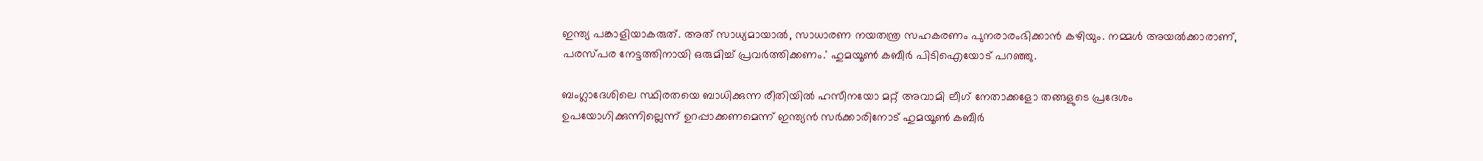ഇന്ത്യ പങ്കാളിയാകരുത്. അത് സാധ്യമായാല്‍, സാധാരണ നയതന്ത്ര സഹകരണം പുനരാരംഭിക്കാന്‍ കഴിയും. നമ്മള്‍ അയല്‍ക്കാരാണ്, പരസ്പര നേട്ടത്തിനായി ഒരുമിച്ച് പ്രവര്‍ത്തിക്കണം.' ഹുമയൂണ്‍ കബീര്‍ പിടിഐയോട് പറഞ്ഞു.

ബംഗ്ലാദേശിലെ സ്ഥിരതയെ ബാധിക്കുന്ന രീതിയില്‍ ഹസീനയോ മറ്റ് അവാമി ലീഗ് നേതാക്കളോ തങ്ങളുടെ പ്രദേശം ഉപയോഗിക്കുന്നില്ലെന്ന് ഉറപ്പാക്കണമെന്ന് ഇന്ത്യന്‍ സര്‍ക്കാരിനോട് ഹുമയൂണ്‍ കബീര്‍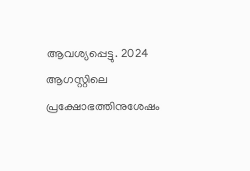ആവശ്യപ്പെട്ടു. 2024 ആഗസ്റ്റിലെ പ്രക്ഷോഭത്തിനുശേഷം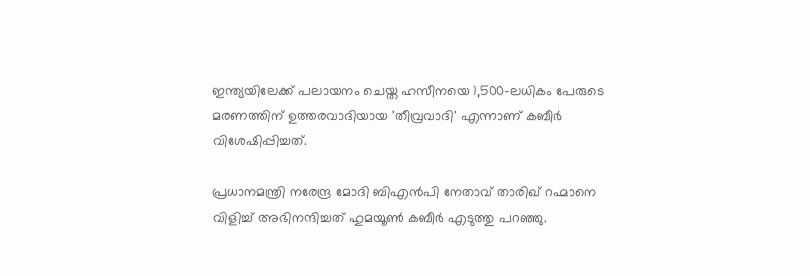ഇന്ത്യയിലേക്ക് പലായനം ചെയ്ത ഹസീനയെ 1,500-ലധികം പേരുടെ മരണത്തിന് ഉത്തരവാദിയായ 'തീവ്രവാദി' എന്നാണ് കബീര്‍ വിശേഷിപ്പിച്ചത്.

പ്രധാനമന്ത്രി നരേന്ദ്ര മോദി ബിഎന്‍പി നേതാവ് താരിഖ് റഹ്മാനെ വിളിച്ച് അഭിനന്ദിച്ചത് ഹുമയൂണ്‍ കബീര്‍ എടുത്തു പറഞ്ഞു.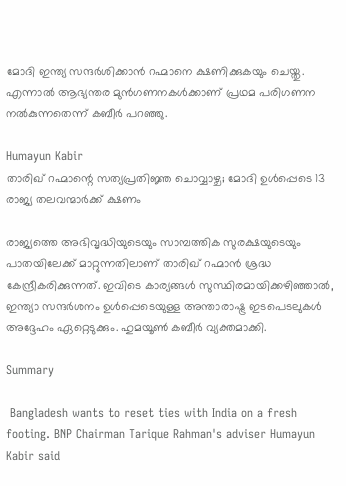മോദി ഇന്ത്യ സന്ദര്‍ശിക്കാന്‍ റഹ്മാനെ ക്ഷണിക്കുകയും ചെയ്തു. എന്നാല്‍ ആഭ്യന്തര മുന്‍ഗണനകള്‍ക്കാണ് പ്രഥമ പരിഗണന നല്‍കുന്നതെന്ന് കബീര്‍ പറഞ്ഞു.

Humayun Kabir
താരിഖ് റഹ്മാന്റെ സത്യപ്രതിജ്ഞ ചൊവ്വാഴ്ച; മോദി ഉൾപ്പെടെ 13 രാജ്യ തലവന്മാർക്ക് ക്ഷണം

രാജ്യത്തെ അഭിവൃദ്ധിയുടെയും സാമ്പത്തിക സുരക്ഷയുടെയും പാതയിലേക്ക് മാറ്റുന്നതിലാണ് താരിഖ് റഹ്മാന്‍ ശ്രദ്ധ കേന്ദ്രീകരിക്കുന്നത്. ഇവിടെ കാര്യങ്ങള്‍ സുസ്ഥിരമായിക്കഴിഞ്ഞാല്‍, ഇന്ത്യാ സന്ദര്‍ശനം ഉള്‍പ്പെടെയുള്ള അന്താരാഷ്ട്ര ഇടപെടലുകള്‍ അദ്ദേഹം ഏറ്റെടുക്കും. ഹുമയൂണ്‍ കബീര്‍ വ്യക്തമാക്കി.

Summary

 Bangladesh wants to reset ties with India on a fresh footing. BNP Chairman Tarique Rahman's adviser Humayun Kabir said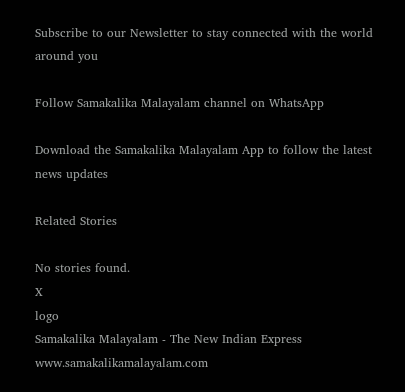Subscribe to our Newsletter to stay connected with the world around you

Follow Samakalika Malayalam channel on WhatsApp

Download the Samakalika Malayalam App to follow the latest news updates

Related Stories

No stories found.
X
logo
Samakalika Malayalam - The New Indian Express
www.samakalikamalayalam.com